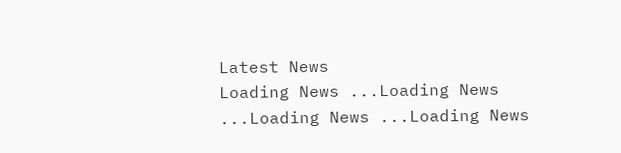Latest News
Loading News ...Loading News ...Loading News ...Loading News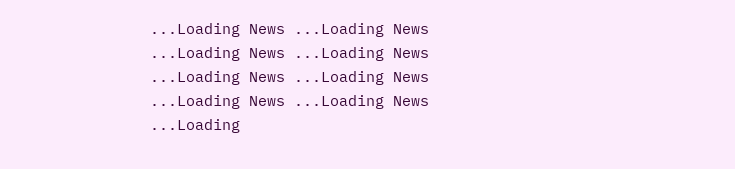...Loading News ...Loading News ...Loading News ...Loading News ...Loading News ...Loading News ...Loading News ...Loading News ...Loading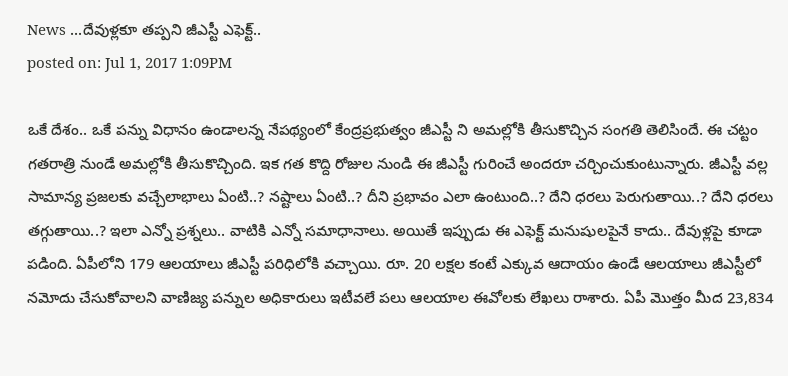News ...దేవుళ్లకూ తప్పని జీఎస్టీ ఎఫెక్ట్..
posted on: Jul 1, 2017 1:09PM

ఒకే దేశం.. ఒకే పన్ను విధానం ఉండాలన్న నేపథ్యంలో కేంద్రప్రభుత్వం జీఎస్టీ ని అమల్లోకి తీసుకొచ్చిన సంగతి తెలిసిందే. ఈ చట్టం గతరాత్రి నుండే అమల్లోకి తీసుకొచ్చింది. ఇక గత కొద్ది రోజుల నుండి ఈ జీఎస్టీ గురించే అందరూ చర్చించుకుంటున్నారు. జీఎస్టీ వల్ల సామాన్య ప్రజలకు వచ్చేలాభాలు ఏంటి..? నష్టాలు ఏంటి..? దీని ప్రభావం ఎలా ఉంటుంది..? దేని ధరలు పెరుగుతాయి..? దేని ధరలు తగ్గుతాయి..? ఇలా ఎన్నో ప్రశ్నలు.. వాటికి ఎన్నో సమాధానాలు. అయితే ఇప్పుడు ఈ ఎఫెక్ట్ మనుషులపైనే కాదు.. దేవుళ్లపై కూడా పడింది. ఏపీలోని 179 ఆలయాలు జీఎస్టీ పరిధిలోకి వచ్చాయి. రూ. 20 లక్షల కంటే ఎక్కువ ఆదాయం ఉండే ఆలయాలు జీఎస్టీలో నమోదు చేసుకోవాలని వాణిజ్య పన్నుల అధికారులు ఇటీవలే పలు ఆలయాల ఈవోలకు లేఖలు రాశారు. ఏపీ మొత్తం మీద 23,834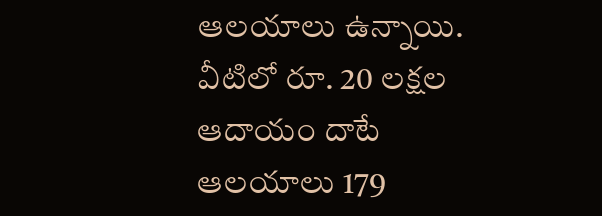ఆలయాలు ఉన్నాయి. వీటిలో రూ. 20 లక్షల ఆదాయం దాటే ఆలయాలు 179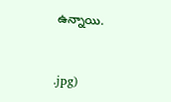ఉన్నాయి.


.jpg)